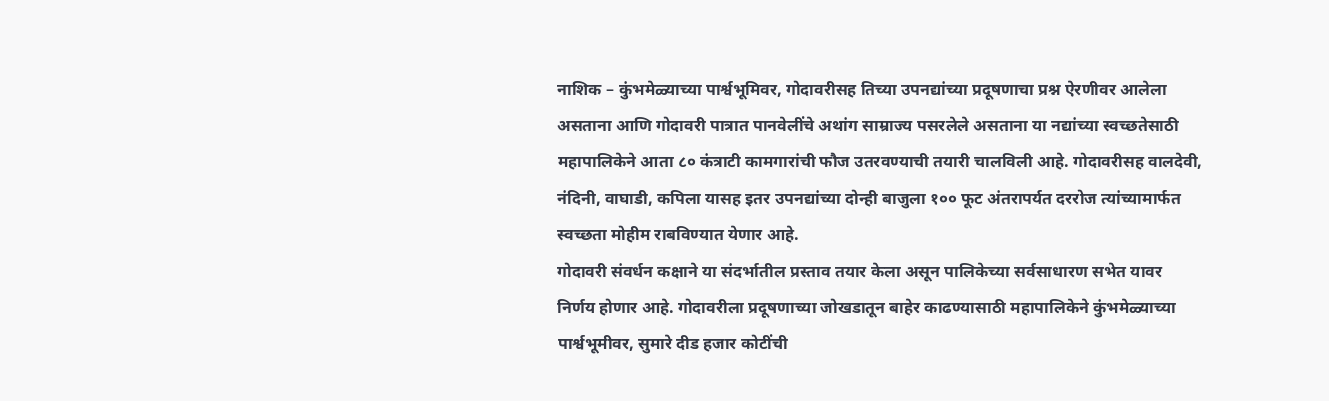नाशिक – कुंभमेळ्याच्या पार्श्वभूमिवर, गोदावरीसह तिच्या उपनद्यांच्या प्रदूषणाचा प्रश्न ऐरणीवर आलेला असताना आणि गोदावरी पात्रात पानवेलींचे अथांग साम्राज्य पसरलेले असताना या नद्यांच्या स्वच्छतेसाठी महापालिकेने आता ८० कंत्राटी कामगारांची फौज उतरवण्याची तयारी चालविली आहे. गोदावरीसह वालदेवी, नंदिनी, वाघाडी, कपिला यासह इतर उपनद्यांच्या दोन्ही बाजुला १०० फूट अंतरापर्यत दररोज त्यांच्यामार्फत स्वच्छता मोहीम राबविण्यात येणार आहे.
गोदावरी संवर्धन कक्षाने या संदर्भातील प्रस्ताव तयार केला असून पालिकेच्या सर्वसाधारण सभेत यावर निर्णय होणार आहे. गोदावरीला प्रदूषणाच्या जोखडातून बाहेर काढण्यासाठी महापालिकेने कुंभमेळ्याच्या पार्श्वभूमीवर, सुमारे दीड हजार कोटींची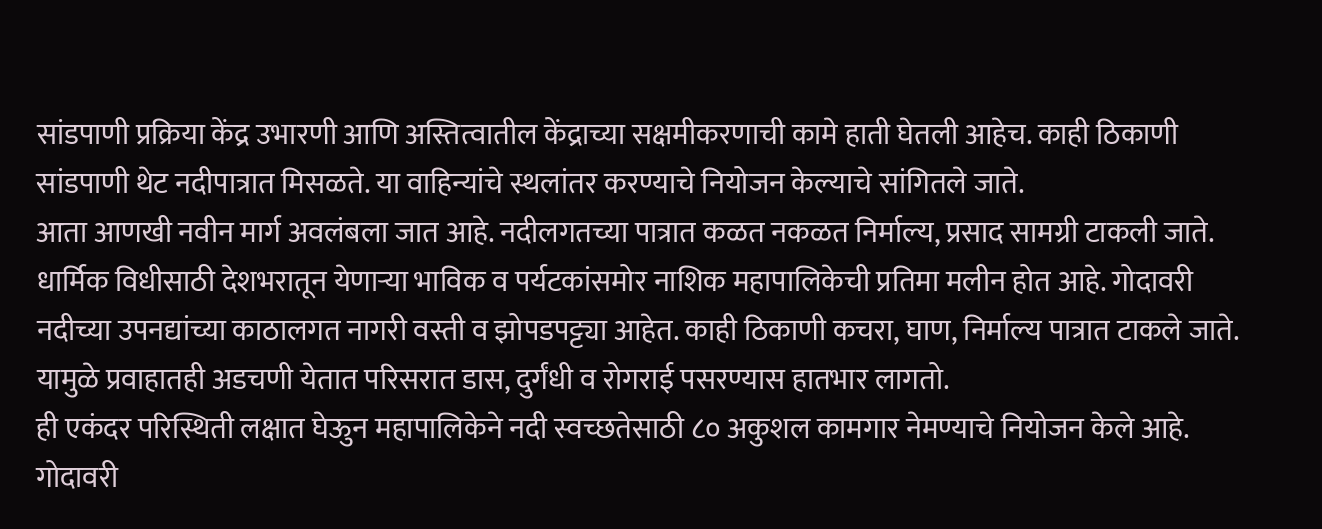सांडपाणी प्रक्रिया केंद्र उभारणी आणि अस्तित्वातील केंद्राच्या सक्षमीकरणाची कामे हाती घेतली आहेच. काही ठिकाणी सांडपाणी थेट नदीपात्रात मिसळते. या वाहिन्यांचे स्थलांतर करण्याचे नियोजन केल्याचे सांगितले जाते.
आता आणखी नवीन मार्ग अवलंबला जात आहे. नदीलगतच्या पात्रात कळत नकळत निर्माल्य, प्रसाद सामग्री टाकली जाते. धार्मिक विधीसाठी देशभरातून येणाऱ्या भाविक व पर्यटकांसमोर नाशिक महापालिकेची प्रतिमा मलीन होत आहे. गोदावरी नदीच्या उपनद्यांच्या काठालगत नागरी वस्ती व झोपडपट्ट्या आहेत. काही ठिकाणी कचरा, घाण, निर्माल्य पात्रात टाकले जाते. यामुळे प्रवाहातही अडचणी येतात परिसरात डास, दुर्गंधी व रोगराई पसरण्यास हातभार लागतो.
ही एकंदर परिस्थिती लक्षात घेऊुन महापालिकेने नदी स्वच्छतेसाठी ८० अकुशल कामगार नेमण्याचे नियोजन केले आहे. गोदावरी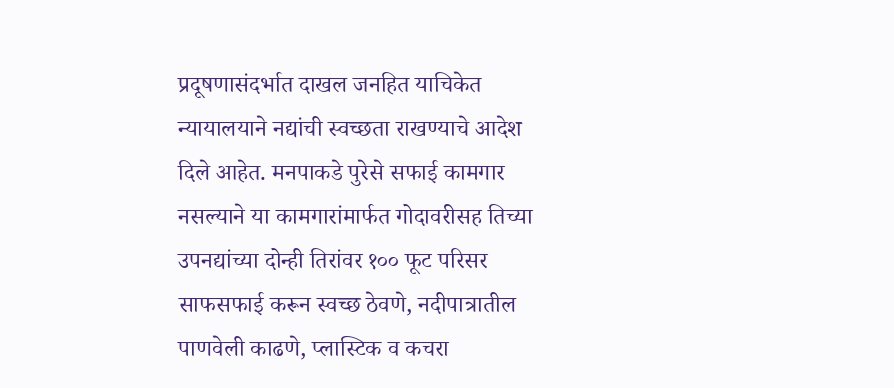प्रदूषणासंदर्भात दाखल जनहित याचिकेत न्यायालयाने नद्यांची स्वच्छता राखण्याचे आदेश दिले आहेत. मनपाकडे पुरेसे सफाई कामगार नसल्याने या कामगारांमार्फत गोदावरीसह तिच्या उपनद्यांच्या दोन्ही तिरांवर १०० फूट परिसर साफसफाई करून स्वच्छ ठेवणे, नदीपात्रातील पाणवेली काढणे, प्लास्टिक व कचरा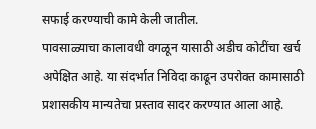सफाई करण्याची कामे केली जातील.
पावसाळ्याचा कालावधी वगळून यासाठी अडीच कोटींचा खर्च अपेक्षित आहे. या संदर्भात निविदा काढून उपरोक्त कामासाठी प्रशासकीय मान्यतेचा प्रस्ताव सादर करण्यात आला आहे.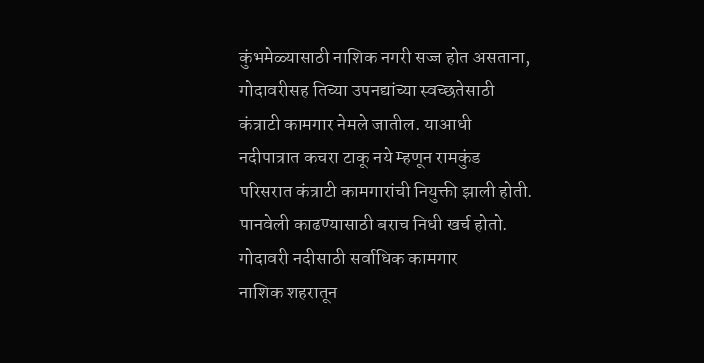कुंभमेळ्यासाठी नाशिक नगरी सज्ज होत असताना, गोदावरीसह तिच्या उपनद्यांच्या स्वच्छतेसाठी कंत्राटी कामगार नेमले जातील. याआधी नदीपात्रात कचरा टाकू नये म्हणून रामकुंड परिसरात कंत्राटी कामगारांची नियुक्ती झाली होती. पानवेली काढण्यासाठी बराच निधी खर्च होतो.
गोदावरी नदीसाठी सर्वाधिक कामगार
नाशिक शहरातून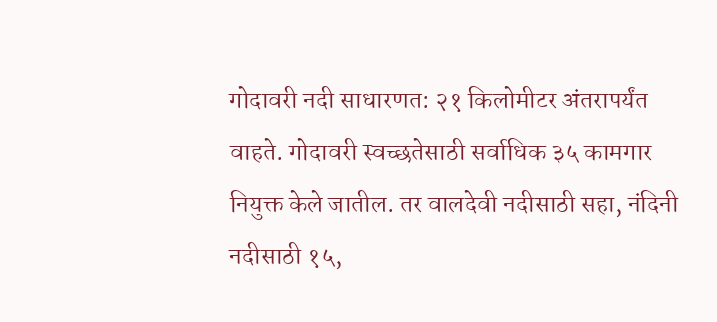गोदावरी नदी साधारणत: २१ किलोमीटर अंतरापर्यंत वाहते. गोदावरी स्वच्छतेसाठी सर्वाधिक ३५ कामगार नियुक्त केले जातील. तर वालदेवी नदीसाठी सहा, नंदिनी नदीसाठी १५,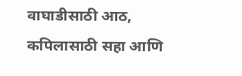वाघाडीसाठी आठ, कपिलासाठी सहा आणि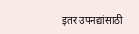इतर उपनद्यांसाठी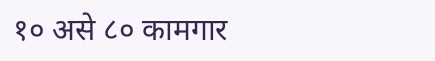१० असे ८० कामगार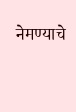नेमण्याचे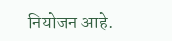नियोजन आहे.